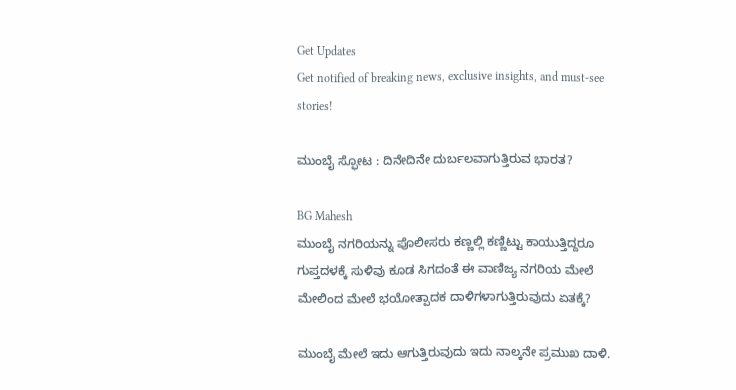Get Updates
Get notified of breaking news, exclusive insights, and must-see stories!

ಮುಂಬೈ ಸ್ಫೋಟ : ದಿನೇದಿನೇ ದುರ್ಬಲವಾಗುತ್ತಿರುವ ಭಾರತ?

BG Mahesh
ಮುಂಬೈ ನಗರಿಯನ್ನು ಪೊಲೀಸರು ಕಣ್ಣಲ್ಲಿ ಕಣ್ಣಿಟ್ಟು ಕಾಯುತ್ತಿದ್ದರೂ ಗುಪ್ತದಳಕ್ಕೆ ಸುಳಿವು ಕೂಡ ಸಿಗದಂತೆ ಈ ವಾಣಿಜ್ಯ ನಗರಿಯ ಮೇಲೆ ಮೇಲಿಂದ ಮೇಲೆ ಭಯೋತ್ಪಾದಕ ದಾಳಿಗಳಾಗುತ್ತಿರುವುದು ಏತಕ್ಕೆ?

ಮುಂಬೈ ಮೇಲೆ ಇದು ಆಗುತ್ತಿರುವುದು ಇದು ನಾಲ್ಕನೇ ಪ್ರಮುಖ ದಾಳಿ.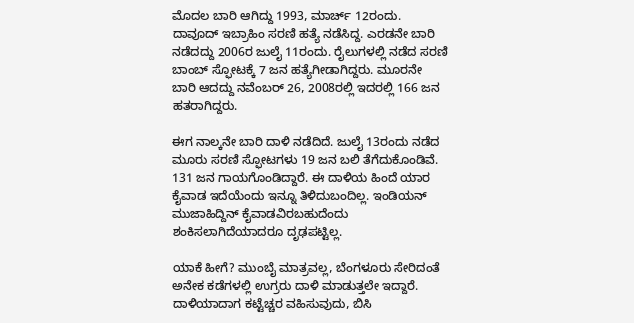ಮೊದಲ ಬಾರಿ ಆಗಿದ್ದು 1993, ಮಾರ್ಚ್ 12ರಂದು. ದಾವೂದ್ ಇಬ್ರಾಹಿಂ ಸರಣಿ ಹತ್ಯೆ ನಡೆಸಿದ್ದ. ಎರಡನೇ ಬಾರಿ ನಡೆದದ್ದು 2006ರ ಜುಲೈ 11ರಂದು. ರೈಲುಗಳಲ್ಲಿ ನಡೆದ ಸರಣಿ ಬಾಂಬ್ ಸ್ಫೋಟಕ್ಕೆ 7 ಜನ ಹತ್ಯೆಗೀಡಾಗಿದ್ದರು. ಮೂರನೇ ಬಾರಿ ಆದದ್ದು ನವೆಂಬರ್ 26, 2008ರಲ್ಲಿ ಇದರಲ್ಲಿ 166 ಜನ ಹತರಾಗಿದ್ದರು.

ಈಗ ನಾಲ್ಕನೇ ಬಾರಿ ದಾಳಿ ನಡೆದಿದೆ. ಜುಲೈ 13ರಂದು ನಡೆದ ಮೂರು ಸರಣಿ ಸ್ಫೋಟಗಳು 19 ಜನ ಬಲಿ ತೆಗೆದುಕೊಂಡಿವೆ. 131 ಜನ ಗಾಯಗೊಂಡಿದ್ದಾರೆ. ಈ ದಾಳಿಯ ಹಿಂದೆ ಯಾರ ಕೈವಾಡ ಇದೆಯೆಂದು ಇನ್ನೂ ತಿಳಿದುಬಂದಿಲ್ಲ. ಇಂಡಿಯನ್ ಮುಜಾಹಿದ್ದಿನ್ ಕೈವಾಡವಿರಬಹುದೆಂದು ಶಂಕಿಸಲಾಗಿದೆಯಾದರೂ ದೃಢಪಟ್ಟಿಲ್ಲ.

ಯಾಕೆ ಹೀಗೆ? ಮುಂಬೈ ಮಾತ್ರವಲ್ಲ, ಬೆಂಗಳೂರು ಸೇರಿದಂತೆ ಅನೇಕ ಕಡೆಗಳಲ್ಲಿ ಉಗ್ರರು ದಾಳಿ ಮಾಡುತ್ತಲೇ ಇದ್ದಾರೆ. ದಾಳಿಯಾದಾಗ ಕಟ್ಟೆಚ್ಚರ ವಹಿಸುವುದು, ಬಿಸಿ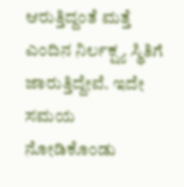ಆರುತ್ತಿದ್ದಂತೆ ಮತ್ತೆ ಎಂದಿನ ನಿರ್ಲಕ್ಷ್ಯ ಸ್ಥಿತಿಗೆ ಜಾರುತ್ತಿದ್ದೇವೆ. ಇದೇ ಸಮಯ ನೋಡಿಕೊಂಡು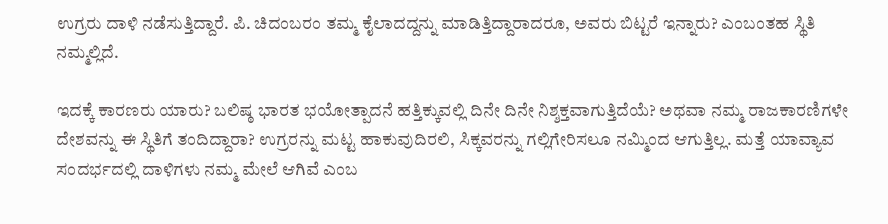ಉಗ್ರರು ದಾಳಿ ನಡೆಸುತ್ತಿದ್ದಾರೆ. ಪಿ. ಚಿದಂಬರಂ ತಮ್ಮ ಕೈಲಾದದ್ದನ್ನು ಮಾಡಿತ್ತಿದ್ದಾರಾದರೂ, ಅವರು ಬಿಟ್ಟರೆ ಇನ್ನಾರು? ಎಂಬಂತಹ ಸ್ಥಿತಿ ನಮ್ಮಲ್ಲಿದೆ.

ಇದಕ್ಕೆ ಕಾರಣರು ಯಾರು? ಬಲಿಷ್ಠ ಭಾರತ ಭಯೋತ್ಪಾದನೆ ಹತ್ತಿಕ್ಕುವಲ್ಲಿ ದಿನೇ ದಿನೇ ನಿಶ್ಶಕ್ತವಾಗುತ್ತಿದೆಯೆ? ಅಥವಾ ನಮ್ಮ ರಾಜಕಾರಣಿಗಳೇ ದೇಶವನ್ನು ಈ ಸ್ಥಿತಿಗೆ ತಂದಿದ್ದಾರಾ? ಉಗ್ರರನ್ನು ಮಟ್ಟ ಹಾಕುವುದಿರಲಿ, ಸಿಕ್ಕವರನ್ನು ಗಲ್ಲಿಗೇರಿಸಲೂ ನಮ್ಮಿಂದ ಆಗುತ್ತಿಲ್ಲ. ಮತ್ತೆ ಯಾವ್ಯಾವ ಸಂದರ್ಭದಲ್ಲಿ ದಾಳಿಗಳು ನಮ್ಮ ಮೇಲೆ ಆಗಿವೆ ಎಂಬ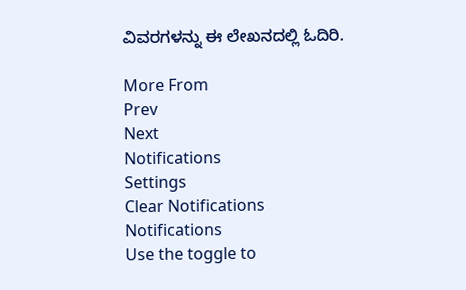ವಿವರಗಳನ್ನು ಈ ಲೇಖನದಲ್ಲಿ ಓದಿರಿ.

More From
Prev
Next
Notifications
Settings
Clear Notifications
Notifications
Use the toggle to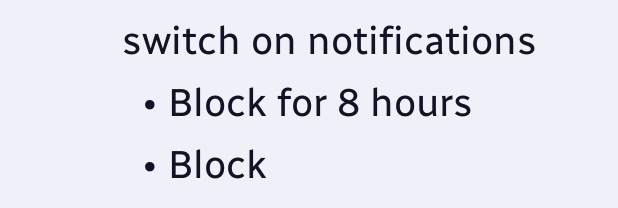switch on notifications
  • Block for 8 hours
  • Block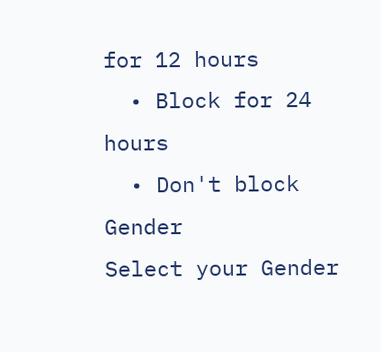for 12 hours
  • Block for 24 hours
  • Don't block
Gender
Select your Gender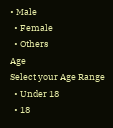• Male
  • Female
  • Others
Age
Select your Age Range
  • Under 18
  • 18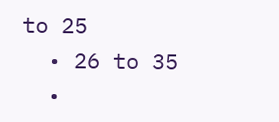to 25
  • 26 to 35
  •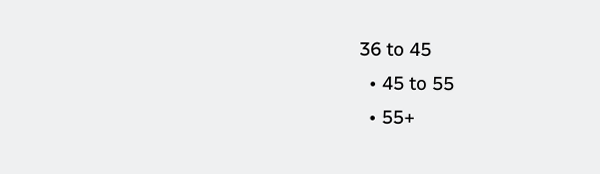36 to 45
  • 45 to 55
  • 55+